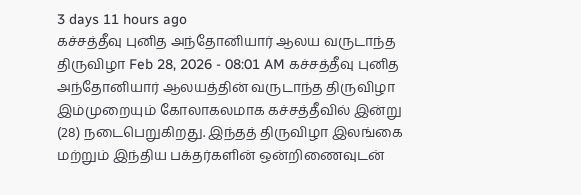3 days 11 hours ago
கச்சத்தீவு புனித அந்தோனியார் ஆலய வருடாந்த திருவிழா Feb 28, 2026 - 08:01 AM கச்சத்தீவு புனித அந்தோனியார் ஆலயத்தின் வருடாந்த திருவிழா இம்முறையும் கோலாகலமாக கச்சத்தீவில் இன்று (28) நடைபெறுகிறது. இந்தத் திருவிழா இலங்கை மற்றும் இந்திய பக்தர்களின் ஒன்றிணைவுடன்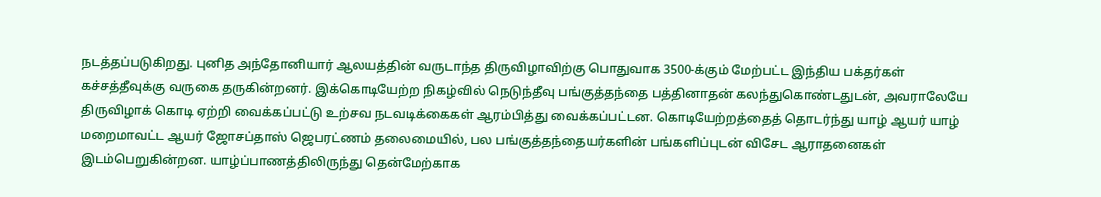நடத்தப்படுகிறது. புனித அந்தோனியார் ஆலயத்தின் வருடாந்த திருவிழாவிற்கு பொதுவாக 3500-க்கும் மேற்பட்ட இந்திய பக்தர்கள் கச்சத்தீவுக்கு வருகை தருகின்றனர். இக்கொடியேற்ற நிகழ்வில் நெடுந்தீவு பங்குத்தந்தை பத்தினாதன் கலந்துகொண்டதுடன், அவராலேயே திருவிழாக் கொடி ஏற்றி வைக்கப்பட்டு உற்சவ நடவடிக்கைகள் ஆரம்பித்து வைக்கப்பட்டன. கொடியேற்றத்தைத் தொடர்ந்து யாழ் ஆயர் யாழ் மறைமாவட்ட ஆயர் ஜோசப்தாஸ் ஜெபரட்ணம் தலைமையில், பல பங்குத்தந்தையர்களின் பங்களிப்புடன் விசேட ஆராதனைகள் இடம்பெறுகின்றன. யாழ்ப்பாணத்திலிருந்து தென்மேற்காக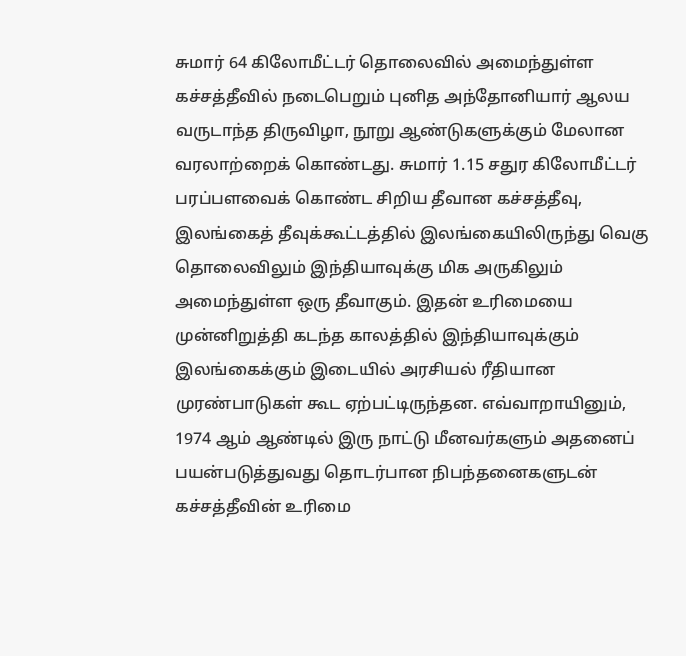சுமார் 64 கிலோமீட்டர் தொலைவில் அமைந்துள்ள கச்சத்தீவில் நடைபெறும் புனித அந்தோனியார் ஆலய வருடாந்த திருவிழா, நூறு ஆண்டுகளுக்கும் மேலான வரலாற்றைக் கொண்டது. சுமார் 1.15 சதுர கிலோமீட்டர் பரப்பளவைக் கொண்ட சிறிய தீவான கச்சத்தீவு, இலங்கைத் தீவுக்கூட்டத்தில் இலங்கையிலிருந்து வெகு தொலைவிலும் இந்தியாவுக்கு மிக அருகிலும் அமைந்துள்ள ஒரு தீவாகும். இதன் உரிமையை முன்னிறுத்தி கடந்த காலத்தில் இந்தியாவுக்கும் இலங்கைக்கும் இடையில் அரசியல் ரீதியான முரண்பாடுகள் கூட ஏற்பட்டிருந்தன. எவ்வாறாயினும், 1974 ஆம் ஆண்டில் இரு நாட்டு மீனவர்களும் அதனைப் பயன்படுத்துவது தொடர்பான நிபந்தனைகளுடன் கச்சத்தீவின் உரிமை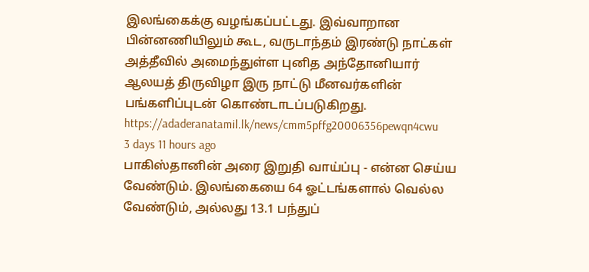இலங்கைக்கு வழங்கப்பட்டது. இவ்வாறான பின்னணியிலும் கூட, வருடாந்தம் இரண்டு நாட்கள் அத்தீவில் அமைந்துள்ள புனித அந்தோனியார் ஆலயத் திருவிழா இரு நாட்டு மீனவர்களின் பங்களிப்புடன் கொண்டாடப்படுகிறது. https://adaderanatamil.lk/news/cmm5pffg20006356pewqn4cwu
3 days 11 hours ago
பாகிஸ்தானின் அரை இறுதி வாய்ப்பு - என்ன செய்ய வேண்டும். இலங்கையை 64 ஓட்டங்களால் வெல்ல வேண்டும், அல்லது 13.1 பந்துப்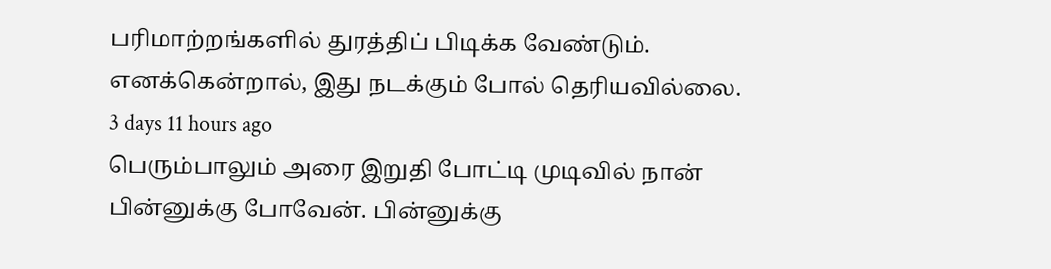பரிமாற்றங்களில் துரத்திப் பிடிக்க வேண்டும். எனக்கென்றால், இது நடக்கும் போல் தெரியவில்லை.
3 days 11 hours ago
பெரும்பாலும் அரை இறுதி போட்டி முடிவில் நான் பின்னுக்கு போவேன். பின்னுக்கு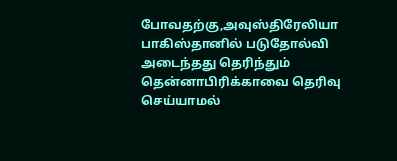போவதற்கு,அவுஸ்திரேலியா பாகிஸ்தானில் படுதோல்வி அடைந்தது தெரிந்தும் தென்னாபிரிக்காவை தெரிவு செய்யாமல்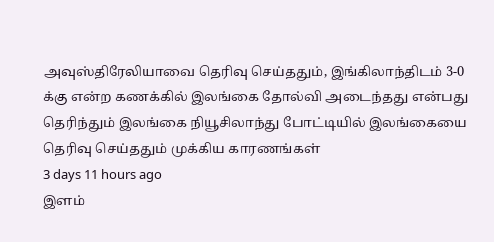அவுஸ்திரேலியாவை தெரிவு செய்ததும், இங்கிலாந்திடம் 3-0 க்கு என்ற கணக்கில் இலங்கை தோல்வி அடைந்தது என்பது தெரிந்தும் இலங்கை நியூசிலாந்து போட்டியில் இலங்கையை தெரிவு செய்ததும் முக்கிய காரணங்கள்
3 days 11 hours ago
இளம்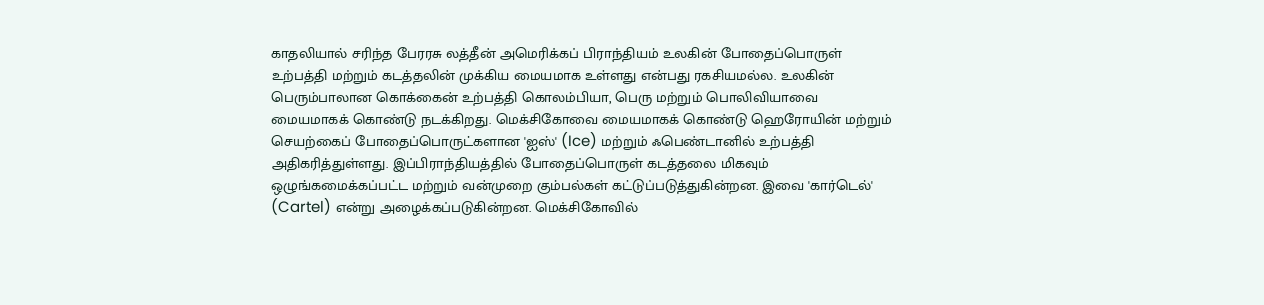காதலியால் சரிந்த பேரரசு லத்தீன் அமெரிக்கப் பிராந்தியம் உலகின் போதைப்பொருள் உற்பத்தி மற்றும் கடத்தலின் முக்கிய மையமாக உள்ளது என்பது ரகசியமல்ல. உலகின் பெரும்பாலான கொக்கைன் உற்பத்தி கொலம்பியா, பெரு மற்றும் பொலிவியாவை மையமாகக் கொண்டு நடக்கிறது. மெக்சிகோவை மையமாகக் கொண்டு ஹெரோயின் மற்றும் செயற்கைப் போதைப்பொருட்களான 'ஐஸ்' (Ice) மற்றும் ஃபெண்டானில் உற்பத்தி அதிகரித்துள்ளது. இப்பிராந்தியத்தில் போதைப்பொருள் கடத்தலை மிகவும் ஒழுங்கமைக்கப்பட்ட மற்றும் வன்முறை கும்பல்கள் கட்டுப்படுத்துகின்றன. இவை 'கார்டெல்' (Cartel) என்று அழைக்கப்படுகின்றன. மெக்சிகோவில்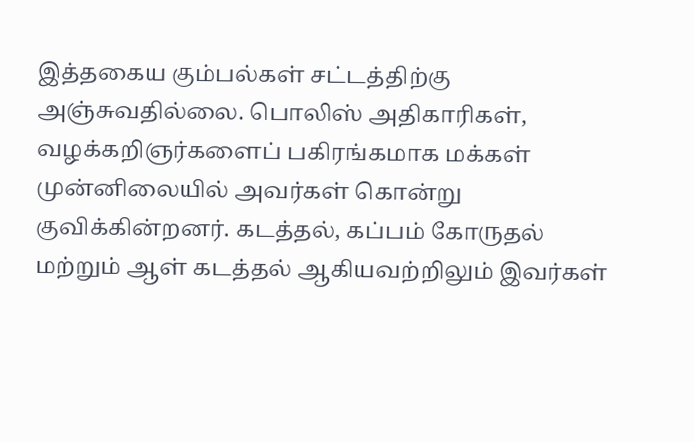இத்தகைய கும்பல்கள் சட்டத்திற்கு அஞ்சுவதில்லை. பொலிஸ் அதிகாரிகள், வழக்கறிஞர்களைப் பகிரங்கமாக மக்கள் முன்னிலையில் அவர்கள் கொன்று குவிக்கின்றனர். கடத்தல், கப்பம் கோருதல் மற்றும் ஆள் கடத்தல் ஆகியவற்றிலும் இவர்கள்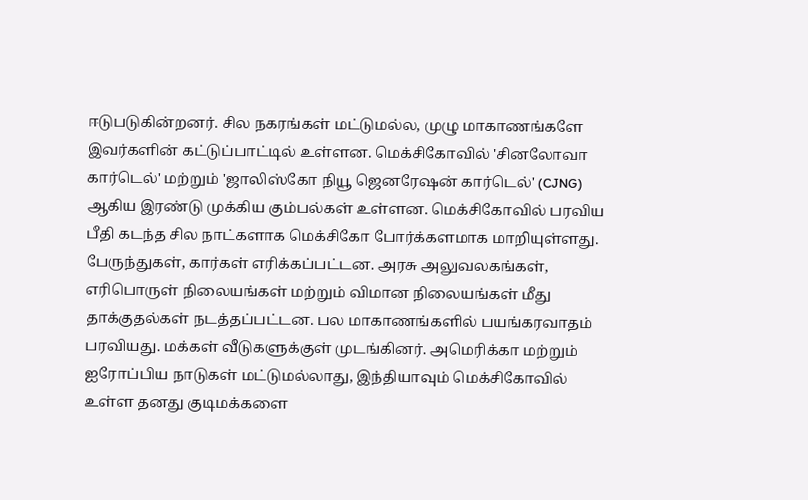ஈடுபடுகின்றனர். சில நகரங்கள் மட்டுமல்ல, முழு மாகாணங்களே இவர்களின் கட்டுப்பாட்டில் உள்ளன. மெக்சிகோவில் 'சினலோவா கார்டெல்' மற்றும் 'ஜாலிஸ்கோ நியூ ஜெனரேஷன் கார்டெல்' (CJNG) ஆகிய இரண்டு முக்கிய கும்பல்கள் உள்ளன. மெக்சிகோவில் பரவிய பீதி கடந்த சில நாட்களாக மெக்சிகோ போர்க்களமாக மாறியுள்ளது. பேருந்துகள், கார்கள் எரிக்கப்பட்டன. அரசு அலுவலகங்கள், எரிபொருள் நிலையங்கள் மற்றும் விமான நிலையங்கள் மீது தாக்குதல்கள் நடத்தப்பட்டன. பல மாகாணங்களில் பயங்கரவாதம் பரவியது. மக்கள் வீடுகளுக்குள் முடங்கினர். அமெரிக்கா மற்றும் ஐரோப்பிய நாடுகள் மட்டுமல்லாது, இந்தியாவும் மெக்சிகோவில் உள்ள தனது குடிமக்களை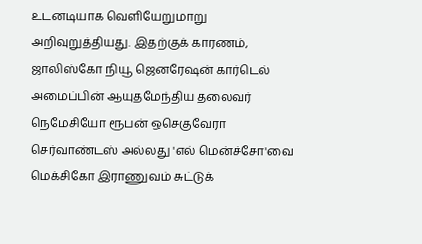உடனடியாக வெளியேறுமாறு அறிவுறுத்தியது. இதற்குக் காரணம், ஜாலிஸ்கோ நியூ ஜெனரேஷன் கார்டெல் அமைப்பின் ஆயுதமேந்திய தலைவர் நெமேசியோ ரூபன் ஒசெகுவேரா செர்வாண்டஸ் அல்லது 'எல் மென்ச்சோ'வை மெக்சிகோ இராணுவம் சுட்டுக்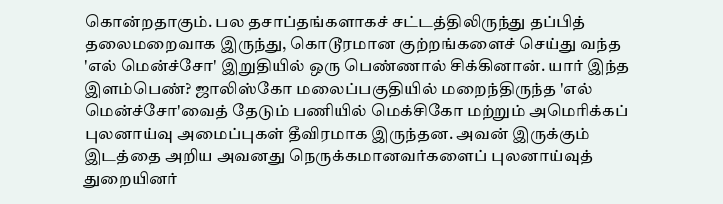கொன்றதாகும். பல தசாப்தங்களாகச் சட்டத்திலிருந்து தப்பித் தலைமறைவாக இருந்து, கொடூரமான குற்றங்களைச் செய்து வந்த 'எல் மென்ச்சோ' இறுதியில் ஒரு பெண்ணால் சிக்கினான். யார் இந்த இளம்பெண்? ஜாலிஸ்கோ மலைப்பகுதியில் மறைந்திருந்த 'எல் மென்ச்சோ'வைத் தேடும் பணியில் மெக்சிகோ மற்றும் அமெரிக்கப் புலனாய்வு அமைப்புகள் தீவிரமாக இருந்தன. அவன் இருக்கும் இடத்தை அறிய அவனது நெருக்கமானவர்களைப் புலனாய்வுத் துறையினர்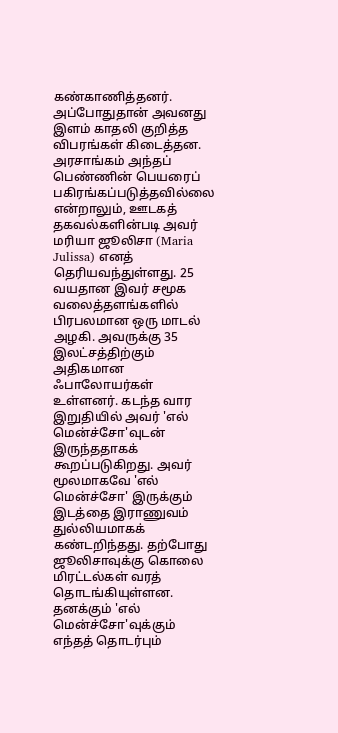கண்காணித்தனர். அப்போதுதான் அவனது இளம் காதலி குறித்த விபரங்கள் கிடைத்தன. அரசாங்கம் அந்தப் பெண்ணின் பெயரைப் பகிரங்கப்படுத்தவில்லை என்றாலும், ஊடகத் தகவல்களின்படி அவர் மரியா ஜூலிசா (Maria Julissa) எனத் தெரியவந்துள்ளது. 25 வயதான இவர் சமூக வலைத்தளங்களில் பிரபலமான ஒரு மாடல் அழகி. அவருக்கு 35 இலட்சத்திற்கும் அதிகமான ஃபாலோயர்கள் உள்ளனர். கடந்த வார இறுதியில் அவர் 'எல் மென்ச்சோ'வுடன் இருந்ததாகக் கூறப்படுகிறது. அவர் மூலமாகவே 'எல் மென்ச்சோ' இருக்கும் இடத்தை இராணுவம் துல்லியமாகக் கண்டறிந்தது. தற்போது ஜூலிசாவுக்கு கொலை மிரட்டல்கள் வரத் தொடங்கியுள்ளன. தனக்கும் 'எல் மென்ச்சோ'வுக்கும் எந்தத் தொடர்பும்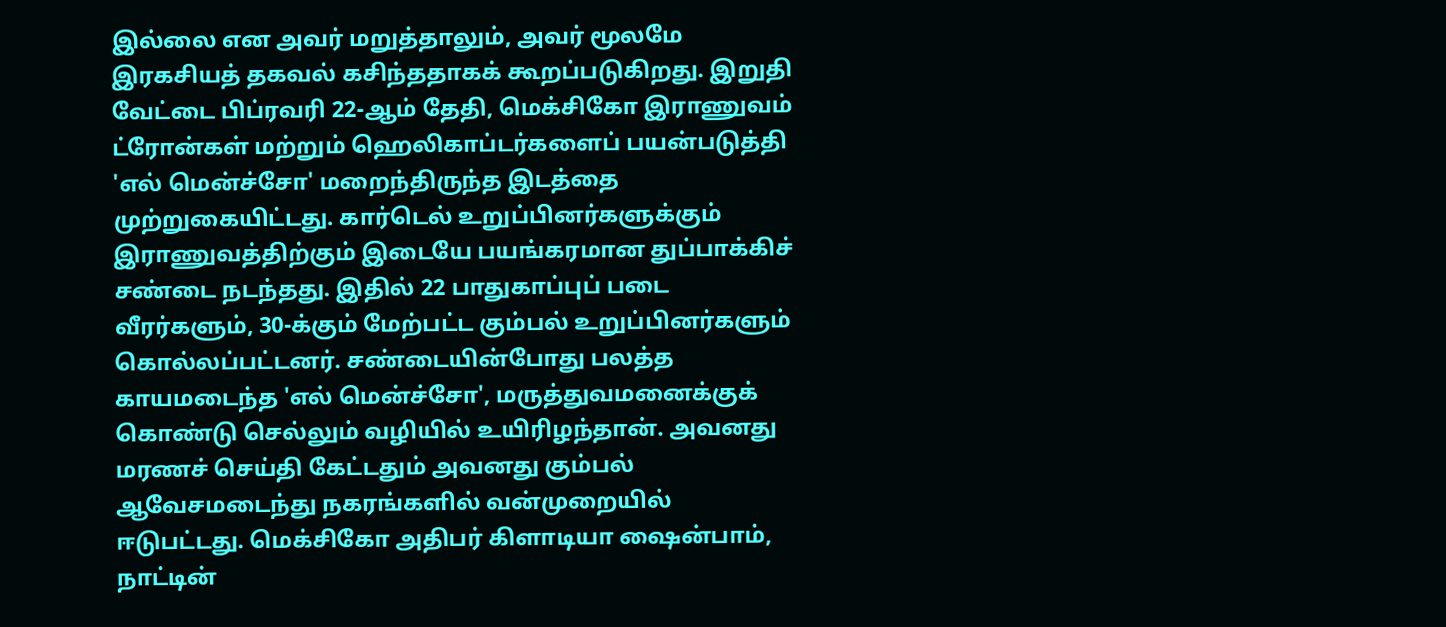இல்லை என அவர் மறுத்தாலும், அவர் மூலமே இரகசியத் தகவல் கசிந்ததாகக் கூறப்படுகிறது. இறுதி வேட்டை பிப்ரவரி 22-ஆம் தேதி, மெக்சிகோ இராணுவம் ட்ரோன்கள் மற்றும் ஹெலிகாப்டர்களைப் பயன்படுத்தி 'எல் மென்ச்சோ' மறைந்திருந்த இடத்தை முற்றுகையிட்டது. கார்டெல் உறுப்பினர்களுக்கும் இராணுவத்திற்கும் இடையே பயங்கரமான துப்பாக்கிச் சண்டை நடந்தது. இதில் 22 பாதுகாப்புப் படை வீரர்களும், 30-க்கும் மேற்பட்ட கும்பல் உறுப்பினர்களும் கொல்லப்பட்டனர். சண்டையின்போது பலத்த காயமடைந்த 'எல் மென்ச்சோ', மருத்துவமனைக்குக் கொண்டு செல்லும் வழியில் உயிரிழந்தான். அவனது மரணச் செய்தி கேட்டதும் அவனது கும்பல் ஆவேசமடைந்து நகரங்களில் வன்முறையில் ஈடுபட்டது. மெக்சிகோ அதிபர் கிளாடியா ஷைன்பாம், நாட்டின்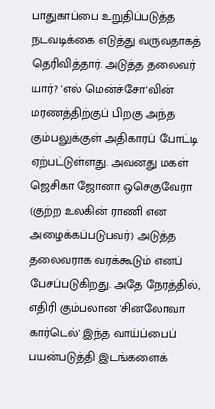பாதுகாப்பை உறுதிப்படுத்த நடவடிக்கை எடுத்து வருவதாகத் தெரிவித்தார். அடுத்த தலைவர் யார்? 'எல் மென்ச்சோ'வின் மரணத்திற்குப் பிறகு அந்த கும்பலுக்குள் அதிகாரப் போட்டி ஏற்பட்டுள்ளது. அவனது மகள் ஜெசிகா ஜோனா ஒசெகுவேரா (குற்ற உலகின் ராணி என அழைக்கப்படுபவர்) அடுத்த தலைவராக வரக்கூடும் எனப் பேசப்படுகிறது. அதே நேரத்தில், எதிரி கும்பலான 'சினலோவா கார்டெல்' இந்த வாய்ப்பைப் பயன்படுத்தி இடங்களைக்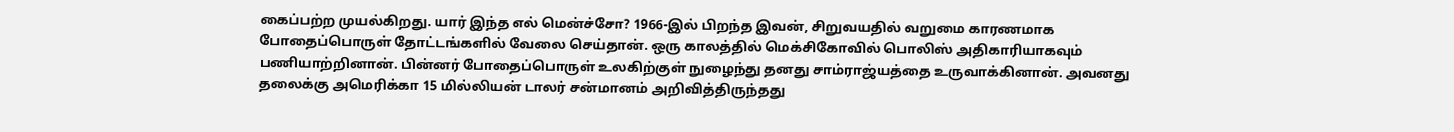கைப்பற்ற முயல்கிறது. யார் இந்த எல் மென்ச்சோ? 1966-இல் பிறந்த இவன், சிறுவயதில் வறுமை காரணமாக போதைப்பொருள் தோட்டங்களில் வேலை செய்தான். ஒரு காலத்தில் மெக்சிகோவில் பொலிஸ் அதிகாரியாகவும் பணியாற்றினான். பின்னர் போதைப்பொருள் உலகிற்குள் நுழைந்து தனது சாம்ராஜ்யத்தை உருவாக்கினான். அவனது தலைக்கு அமெரிக்கா 15 மில்லியன் டாலர் சன்மானம் அறிவித்திருந்தது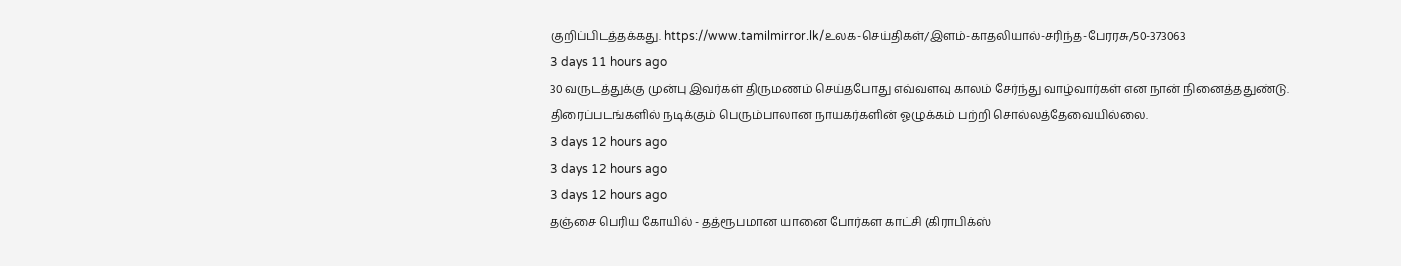குறிப்பிடத்தக்கது. https://www.tamilmirror.lk/உலக-செய்திகள்/இளம்-காதலியால்-சரிந்த-பேரரசு/50-373063
3 days 11 hours ago
30 வருடத்துக்கு முன்பு இவர்கள் திருமணம் செய்தபோது எவ்வளவு காலம் சேர்ந்து வாழ்வார்கள் என நான் நினைத்ததுண்டு. திரைப்படங்களில் நடிக்கும் பெரும்பாலான நாயகர்களின் ஓழுக்கம் பற்றி சொல்லத்தேவையில்லை.
3 days 12 hours ago
3 days 12 hours ago
3 days 12 hours ago
தஞ்சை பெரிய கோயில் - தத்ரூபமான யானை போர்கள காட்சி (கிராபிக்ஸ்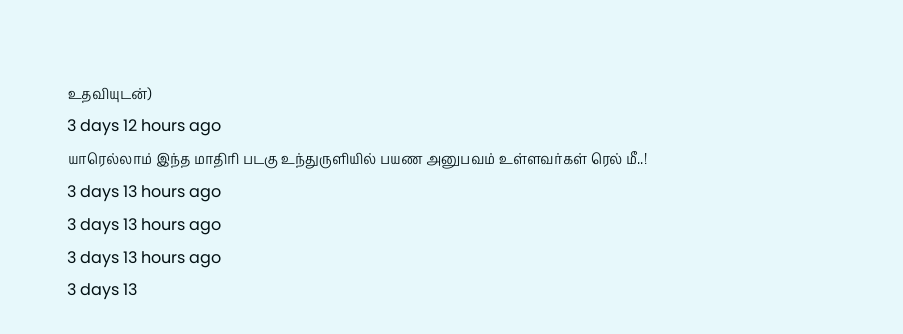உதவியுடன்)
3 days 12 hours ago
யாரெல்லாம் இந்த மாதிரி படகு உந்துருளியில் பயண அனுபவம் உள்ளவர்கள் ரெல் மீ..!
3 days 13 hours ago
3 days 13 hours ago
3 days 13 hours ago
3 days 13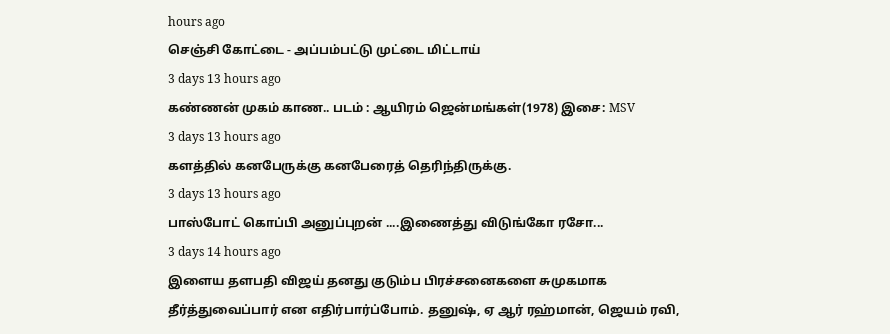hours ago
செஞ்சி கோட்டை - அப்பம்பட்டு முட்டை மிட்டாய்
3 days 13 hours ago
கண்ணன் முகம் காண.. படம் : ஆயிரம் ஜென்மங்கள்(1978) இசை: MSV
3 days 13 hours ago
களத்தில் கனபேருக்கு கனபேரைத் தெரிந்திருக்கு.
3 days 13 hours ago
பாஸ்போட் கொப்பி அனுப்புறன் ....இணைத்து விடுங்கோ ரசோ...
3 days 14 hours ago
இளைய தளபதி விஜய் தனது குடும்ப பிரச்சனைகளை சுமுகமாக தீர்த்துவைப்பார் என எதிர்பார்ப்போம். தனுஷ், ஏ ஆர் ரஹ்மான், ஜெயம் ரவி,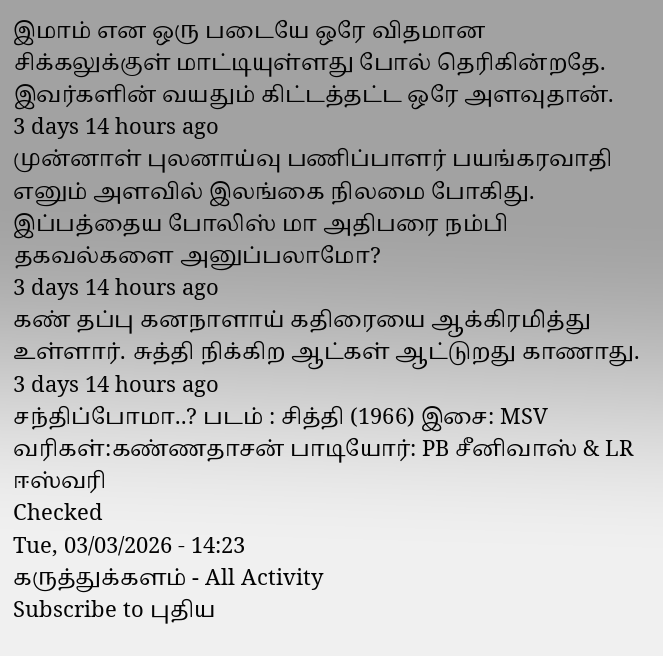இமாம் என ஒரு படையே ஒரே விதமான சிக்கலுக்குள் மாட்டியுள்ளது போல் தெரிகின்றதே. இவர்களின் வயதும் கிட்டத்தட்ட ஒரே அளவுதான்.
3 days 14 hours ago
முன்னாள் புலனாய்வு பணிப்பாளர் பயங்கரவாதி எனும் அளவில் இலங்கை நிலமை போகிது. இப்பத்தைய போலிஸ் மா அதிபரை நம்பி தகவல்களை அனுப்பலாமோ?
3 days 14 hours ago
கண் தப்பு கனநாளாய் கதிரையை ஆக்கிரமித்து உள்ளார். சுத்தி நிக்கிற ஆட்கள் ஆட்டுறது காணாது.
3 days 14 hours ago
சந்திப்போமா..? படம் : சித்தி (1966) இசை: MSV வரிகள்:கண்ணதாசன் பாடியோர்: PB சீனிவாஸ் & LR ஈஸ்வரி
Checked
Tue, 03/03/2026 - 14:23
கருத்துக்களம் - All Activity
Subscribe to புதிய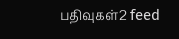பதிவுகள்2 feed